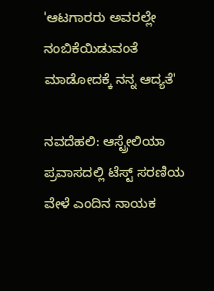'ಆಟಗಾರರು ಅವರಲ್ಲೇ ನಂಬಿಕೆಯಿಡುವಂತೆ ಮಾಡೋದಕ್ಕೆ ನನ್ನ ಆದ್ಯತೆ'

ನವದೆಹಲಿ: ಆಸ್ಟ್ರೇಲಿಯಾ ಪ್ರವಾಸದಲ್ಲಿ ಟೆಸ್ಟ್ ಸರಣಿಯ ವೇಳೆ ಎಂದಿನ ನಾಯಕ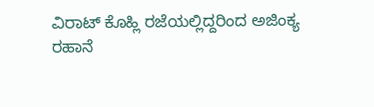ವಿರಾಟ್ ಕೊಹ್ಲಿ ರಜೆಯಲ್ಲಿದ್ದರಿಂದ ಅಜಿಂಕ್ಯ ರಹಾನೆ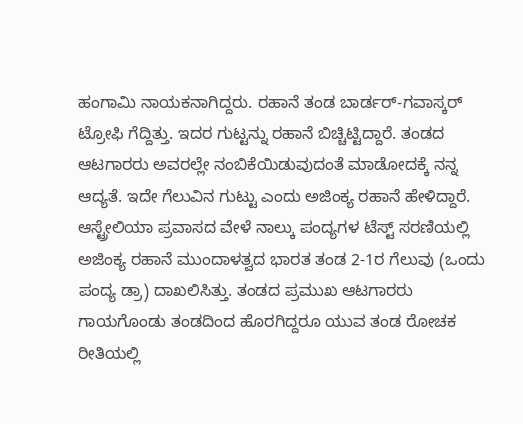ಹಂಗಾಮಿ ನಾಯಕನಾಗಿದ್ದರು. ರಹಾನೆ ತಂಡ ಬಾರ್ಡರ್-ಗವಾಸ್ಕರ್ ಟ್ರೋಫಿ ಗೆದ್ದಿತ್ತು. ಇದರ ಗುಟ್ಟನ್ನು ರಹಾನೆ ಬಿಚ್ಚಿಟ್ಟಿದ್ದಾರೆ. ತಂಡದ ಆಟಗಾರರು ಅವರಲ್ಲೇ ನಂಬಿಕೆಯಿಡುವುದಂತೆ ಮಾಡೋದಕ್ಕೆ ನನ್ನ ಆದ್ಯತೆ. ಇದೇ ಗೆಲುವಿನ ಗುಟ್ಟು ಎಂದು ಅಜಿಂಕ್ಯ ರಹಾನೆ ಹೇಳಿದ್ದಾರೆ.
ಆಸ್ಟ್ರೇಲಿಯಾ ಪ್ರವಾಸದ ವೇಳೆ ನಾಲ್ಕು ಪಂದ್ಯಗಳ ಟೆಸ್ಟ್ ಸರಣಿಯಲ್ಲಿ ಅಜಿಂಕ್ಯ ರಹಾನೆ ಮುಂದಾಳತ್ವದ ಭಾರತ ತಂಡ 2-1ರ ಗೆಲುವು (ಒಂದು ಪಂದ್ಯ ಡ್ರಾ) ದಾಖಲಿಸಿತ್ತು. ತಂಡದ ಪ್ರಮುಖ ಆಟಗಾರರು ಗಾಯಗೊಂಡು ತಂಡದಿಂದ ಹೊರಗಿದ್ದರೂ ಯುವ ತಂಡ ರೋಚಕ ರೀತಿಯಲ್ಲಿ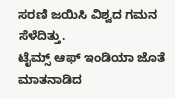ಸರಣಿ ಜಯಿಸಿ ವಿಶ್ವದ ಗಮನ ಸೆಳೆದಿತ್ತು.
ಟೈಮ್ಸ್ ಆಫ್ ಇಂಡಿಯಾ ಜೊತೆ ಮಾತನಾಡಿದ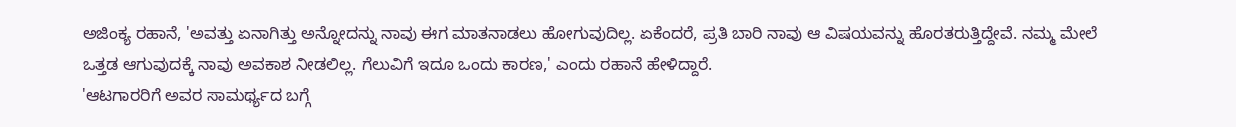ಅಜಿಂಕ್ಯ ರಹಾನೆ, 'ಅವತ್ತು ಏನಾಗಿತ್ತು ಅನ್ನೋದನ್ನು ನಾವು ಈಗ ಮಾತನಾಡಲು ಹೋಗುವುದಿಲ್ಲ. ಏಕೆಂದರೆ, ಪ್ರತಿ ಬಾರಿ ನಾವು ಆ ವಿಷಯವನ್ನು ಹೊರತರುತ್ತಿದ್ದೇವೆ. ನಮ್ಮ ಮೇಲೆ ಒತ್ತಡ ಆಗುವುದಕ್ಕೆ ನಾವು ಅವಕಾಶ ನೀಡಲಿಲ್ಲ. ಗೆಲುವಿಗೆ ಇದೂ ಒಂದು ಕಾರಣ,' ಎಂದು ರಹಾನೆ ಹೇಳಿದ್ದಾರೆ.
'ಆಟಗಾರರಿಗೆ ಅವರ ಸಾಮರ್ಥ್ಯದ ಬಗ್ಗೆ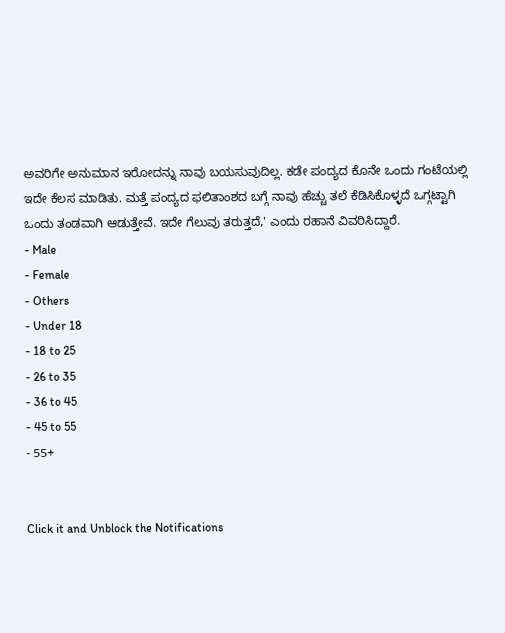ಅವರಿಗೇ ಅನುಮಾನ ಇರೋದನ್ನು ನಾವು ಬಯಸುವುದಿಲ್ಲ. ಕಡೇ ಪಂದ್ಯದ ಕೊನೇ ಒಂದು ಗಂಟೆಯಲ್ಲಿ ಇದೇ ಕೆಲಸ ಮಾಡಿತು. ಮತ್ತೆ ಪಂದ್ಯದ ಫಲಿತಾಂಶದ ಬಗ್ಗೆ ನಾವು ಹೆಚ್ಚು ತಲೆ ಕೆಡಿಸಿಕೊಳ್ಳದೆ ಒಗ್ಗಟ್ಟಾಗಿ ಒಂದು ತಂಡವಾಗಿ ಆಡುತ್ತೇವೆ. ಇದೇ ಗೆಲುವು ತರುತ್ತದೆ,' ಎಂದು ರಹಾನೆ ವಿವರಿಸಿದ್ದಾರೆ.
- Male
- Female
- Others
- Under 18
- 18 to 25
- 26 to 35
- 36 to 45
- 45 to 55
- 55+


Click it and Unblock the Notifications